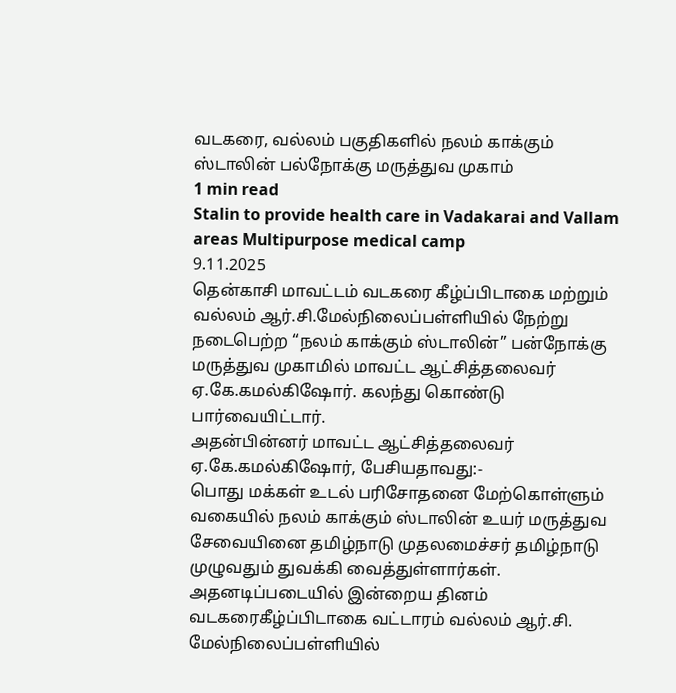வடகரை, வல்லம் பகுதிகளில் நலம் காக்கும் ஸ்டாலின் பல்நோக்கு மருத்துவ முகாம்
1 min read
Stalin to provide health care in Vadakarai and Vallam areas Multipurpose medical camp
9.11.2025
தென்காசி மாவட்டம் வடகரை கீழ்ப்பிடாகை மற்றும் வல்லம் ஆர்.சி.மேல்நிலைப்பள்ளியில் நேற்று நடைபெற்ற “நலம் காக்கும் ஸ்டாலின்” பன்நோக்கு மருத்துவ முகாமில் மாவட்ட ஆட்சித்தலைவர் ஏ.கே.கமல்கிஷோர். கலந்து கொண்டு பார்வையிட்டார்.
அதன்பின்னர் மாவட்ட ஆட்சித்தலைவர் ஏ.கே.கமல்கிஷோர், பேசியதாவது:-
பொது மக்கள் உடல் பரிசோதனை மேற்கொள்ளும் வகையில் நலம் காக்கும் ஸ்டாலின் உயர் மருத்துவ சேவையினை தமிழ்நாடு முதலமைச்சர் தமிழ்நாடு முழுவதும் துவக்கி வைத்துள்ளார்கள். அதனடிப்படையில் இன்றைய தினம் வடகரைகீழ்ப்பிடாகை வட்டாரம் வல்லம் ஆர்.சி. மேல்நிலைப்பள்ளியில்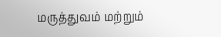மருத்துவம் மற்றும்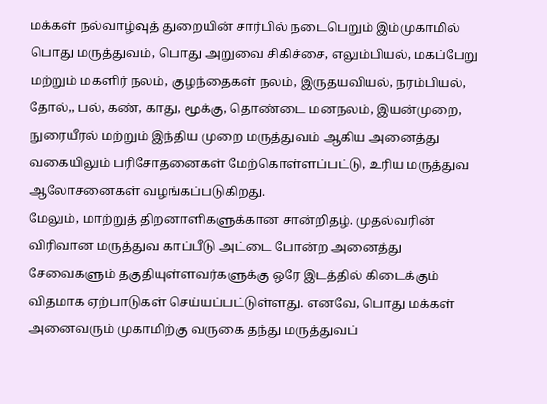மக்கள் நல்வாழ்வுத் துறையின் சார்பில் நடைபெறும் இம்முகாமில் பொது மருத்துவம், பொது அறுவை சிகிச்சை, எலும்பியல், மகப்பேறு மற்றும் மகளிர் நலம், குழந்தைகள் நலம், இருதயவியல், நரம்பியல், தோல்,, பல், கண், காது, மூக்கு, தொண்டை மனநலம், இயன்முறை, நுரையீரல் மற்றும் இந்திய முறை மருத்துவம் ஆகிய அனைத்து வகையிலும் பரிசோதனைகள் மேற்கொள்ளப்பட்டு, உரிய மருத்துவ ஆலோசனைகள் வழங்கப்படுகிறது.
மேலும், மாற்றுத் திறனாளிகளுக்கான சான்றிதழ். முதல்வரின் விரிவான மருத்துவ காப்பீடு அட்டை போன்ற அனைத்து சேவைகளும் தகுதியுள்ளவர்களுக்கு ஒரே இடத்தில் கிடைக்கும் விதமாக ஏற்பாடுகள் செய்யப்பட்டுள்ளது. எனவே, பொது மக்கள் அனைவரும் முகாமிற்கு வருகை தந்து மருத்துவப்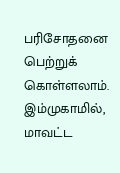பரிசோதனை பெற்றுக் கொள்ளலாம்.
இம்முகாமில், மாவட்ட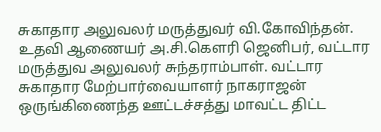சுகாதார அலுவலர் மருத்துவர் வி.கோவிந்தன். உதவி ஆணையர் அ.சி.கௌரி ஜெனிபர், வட்டார மருத்துவ அலுவலர் சுந்தராம்பாள். வட்டார சுகாதார மேற்பார்வையாளர் நாகராஜன் ஒருங்கிணைந்த ஊட்டச்சத்து மாவட்ட திட்ட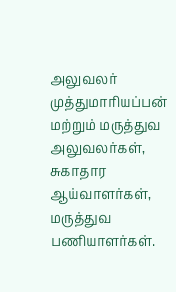அலுவலர் முத்துமாரியப்பன் மற்றும் மருத்துவ அலுவலர்கள், சுகாதார ஆய்வாளர்கள், மருத்துவ பணியாளர்கள்.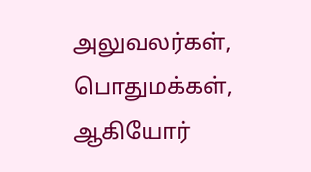அலுவலர்கள், பொதுமக்கள், ஆகியோர்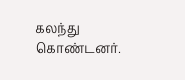கலந்து கொண்டனர்.